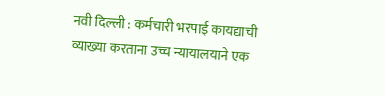नवी दिल्ली : कर्मचारी भरपाई कायद्याची व्याख्या करताना उच्च न्यायालयाने एक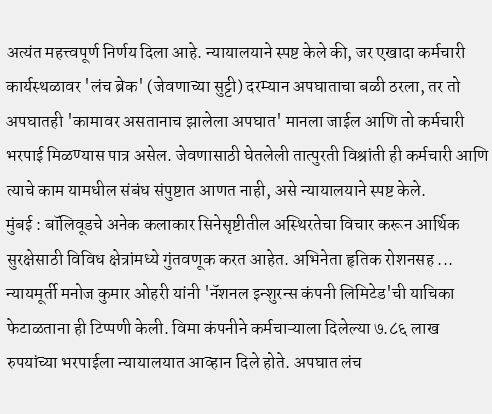अत्यंत महत्त्वपूर्ण निर्णय दिला आहे. न्यायालयाने स्पष्ट केले की, जर एखादा कर्मचारी कार्यस्थळावर 'लंच ब्रेक' (जेवणाच्या सुट्टी) दरम्यान अपघाताचा बळी ठरला, तर तो अपघातही 'कामावर असतानाच झालेला अपघात' मानला जाईल आणि तो कर्मचारी भरपाई मिळण्यास पात्र असेल. जेवणासाठी घेतलेली तात्पुरती विश्रांती ही कर्मचारी आणि त्याचे काम यामधील संबंध संपुष्टात आणत नाही, असे न्यायालयाने स्पष्ट केले.
मुंबई : बॉलिवूडचे अनेक कलाकार सिनेसृष्टीतील अस्थिरतेचा विचार करून आर्थिक सुरक्षेसाठी विविध क्षेत्रांमध्ये गुंतवणूक करत आहेत. अभिनेता हृतिक रोशनसह ...
न्यायमूर्ती मनोज कुमार ओहरी यांनी 'नॅशनल इन्शुरन्स कंपनी लिमिटेड'ची याचिका फेटाळताना ही टिप्पणी केली. विमा कंपनीने कर्मचाऱ्याला दिलेल्या ७.८६ लाख रुपयांच्या भरपाईला न्यायालयात आव्हान दिले होते. अपघात लंच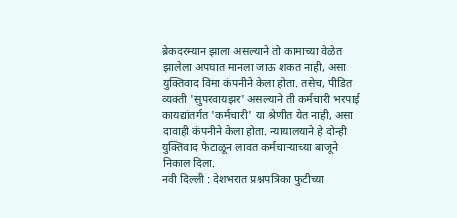ब्रेकदरम्यान झाला असल्याने तो कामाच्या वेळेत झालेला अपघात मानला जाऊ शकत नाही, असा युक्तिवाद विमा कंपनीने केला होता. तसेच, पीडित व्यक्ती 'सुपरवायझर' असल्याने ती कर्मचारी भरपाई कायद्यांतर्गत 'कर्मचारी' या श्रेणीत येत नाही, असा दावाही कंपनीने केला होता. न्यायालयाने हे दोन्ही युक्तिवाद फेटाळून लावत कर्मचाऱ्याच्या बाजूने निकाल दिला.
नवी दिल्ली : देशभरात प्रश्नपत्रिका फुटीच्या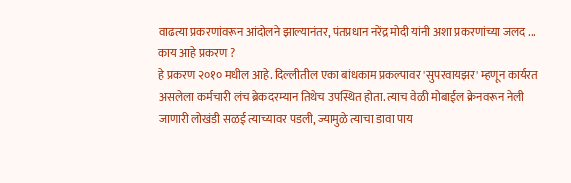वाढत्या प्रकरणांवरून आंदोलने झाल्यानंतर, पंतप्रधान नरेंद्र मोदी यांनी अशा प्रकरणांच्या जलद ...
काय आहे प्रकरण ?
हे प्रकरण २०१० मधील आहे. दिल्लीतील एका बांधकाम प्रकल्पावर 'सुपरवायझर' म्हणून कार्यरत असलेला कर्मचारी लंच ब्रेकदरम्यान तिथेच उपस्थित होता. त्याच वेळी मोबाईल क्रेनवरून नेली जाणारी लोखंडी सळई त्याच्यावर पडली, ज्यामुळे त्याचा डावा पाय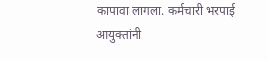कापावा लागला. कर्मचारी भरपाई आयुक्तांनी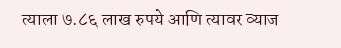त्याला ७.८६ लाख रुपये आणि त्यावर व्याज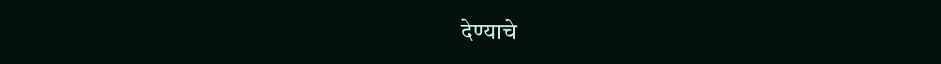देण्याचे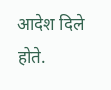आदेश दिले होते.